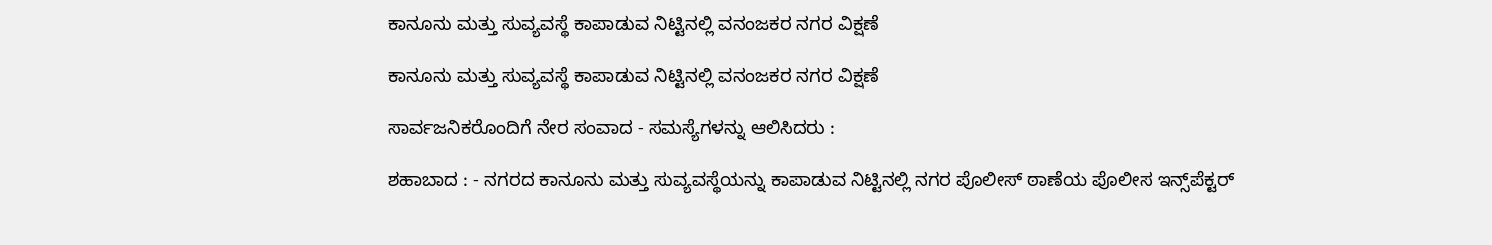ಕಾನೂನು ಮತ್ತು ಸುವ್ಯವಸ್ಥೆ ಕಾಪಾಡುವ ನಿಟ್ಟಿನಲ್ಲಿ ವನಂಜಕರ ನಗರ ವಿಕ್ಷಣೆ

ಕಾನೂನು ಮತ್ತು ಸುವ್ಯವಸ್ಥೆ ಕಾಪಾಡುವ ನಿಟ್ಟಿನಲ್ಲಿ ವನಂಜಕರ ನಗರ ವಿಕ್ಷಣೆ

ಸಾರ್ವಜನಿಕರೊಂದಿಗೆ ನೇರ ಸಂವಾದ - ಸಮಸ್ಯೆಗಳನ್ನು ಆಲಿಸಿದರು :

ಶಹಾಬಾದ : - ನಗರದ ಕಾನೂನು ಮತ್ತು ಸುವ್ಯವಸ್ಥೆಯನ್ನು ಕಾಪಾಡುವ ನಿಟ್ಟಿನಲ್ಲಿ ನಗರ ಪೊಲೀಸ್ ಠಾಣೆಯ ಪೊಲೀಸ ಇನ್ಸ್‌ಪೆಕ್ಟರ್‌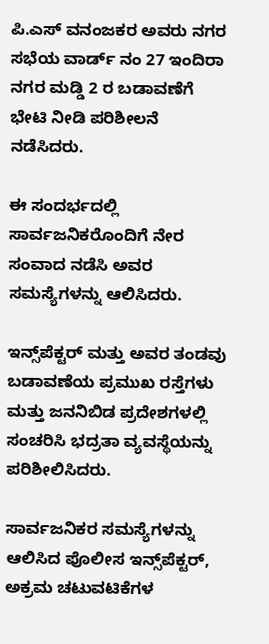ಪಿ.ಎಸ್ ವನಂಜಕರ ಅವರು ನಗರ ಸಭೆಯ ವಾರ್ಡ್ ನಂ 27 ಇಂದಿರಾ ನಗರ ಮಡ್ಡಿ 2 ರ ಬಡಾವಣೆಗೆ ಭೇಟಿ ನೀಡಿ ಪರಿಶೀಲನೆ ನಡೆಸಿದರು.

ಈ ಸಂದರ್ಭದಲ್ಲಿ ಸಾರ್ವಜನಿಕರೊಂದಿಗೆ ನೇರ ಸಂವಾದ ನಡೆಸಿ ಅವರ ಸಮಸ್ಯೆಗಳನ್ನು ಆಲಿಸಿದರು.

ಇನ್ಸ್‌ಪೆಕ್ಟರ್‌ ಮತ್ತು ಅವರ ತಂಡವು ಬಡಾವಣೆಯ ಪ್ರಮುಖ ರಸ್ತೆಗಳು ಮತ್ತು ಜನನಿಬಿಡ ಪ್ರದೇಶಗಳಲ್ಲಿ ಸಂಚರಿಸಿ ಭದ್ರತಾ ವ್ಯವಸ್ಥೆಯನ್ನು ಪರಿಶೀಲಿಸಿದರು.

ಸಾರ್ವಜನಿಕರ ಸಮಸ್ಯೆಗಳನ್ನು ಆಲಿಸಿದ ಪೊಲೀಸ ಇನ್ಸ್‌ಪೆಕ್ಟರ್‌, ಅಕ್ರಮ ಚಟುವಟಿಕೆಗಳ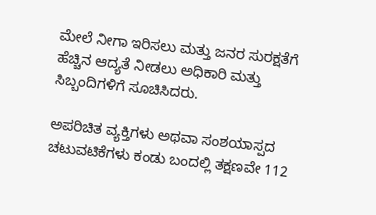ಮೇಲೆ ನೀಗಾ ಇರಿಸಲು ಮತ್ತು ಜನರ ಸುರಕ್ಷತೆಗೆ ಹೆಚ್ಚಿನ ಆದ್ಯತೆ ನೀಡಲು ಅಧಿಕಾರಿ ಮತ್ತು ಸಿಬ್ಬಂದಿಗಳಿಗೆ ಸೂಚಿಸಿದರು.

ಅಪರಿಚಿತ ವ್ಯಕ್ತಿಗಳು ಅಥವಾ ಸಂಶಯಾಸ್ಪದ ಚಟುವಟಿಕೆಗಳು ಕಂಡು ಬಂದಲ್ಲಿ ತಕ್ಷಣವೇ 112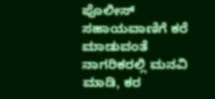ಪೊಲೀಸ್ ಸಹಾಯವಾಣಿಗೆ ಕರೆ ಮಾಡುವಂತೆ ನಾಗರಿಕರಲ್ಲಿ ಮನವಿ ಮಾಡಿ, ಕರ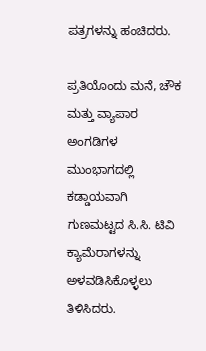ಪತ್ರಗಳನ್ನು ಹಂಚಿದರು.

ಪ್ರತಿಯೊಂದು ಮನೆ, ಚೌಕ ಮತ್ತು ವ್ಯಾಪಾರ ಅಂಗಡಿಗಳ ಮುಂಭಾಗದಲ್ಲಿ ಕಡ್ಡಾಯವಾಗಿ ಗುಣಮಟ್ಟದ ಸಿ.ಸಿ. ಟಿವಿ ಕ್ಯಾಮೆರಾಗಳನ್ನು ಅಳವಡಿಸಿಕೊಳ್ಳಲು ತಿಳಿಸಿದರು.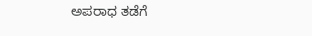ಅಪರಾಧ ತಡೆಗೆ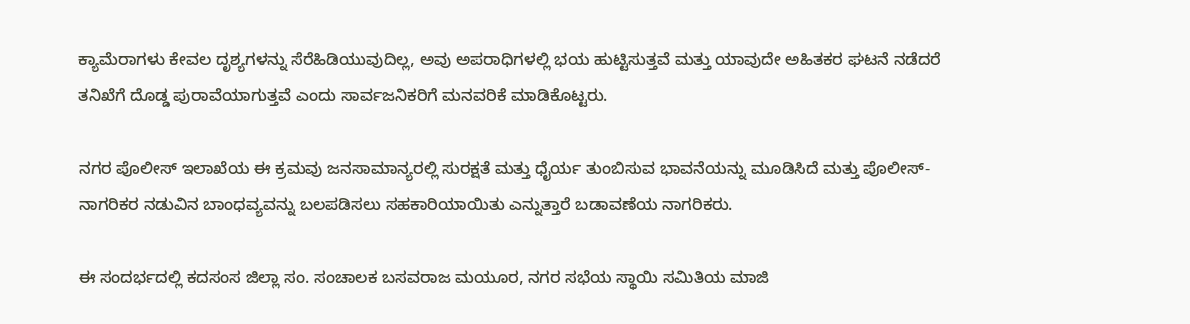ಕ್ಯಾಮೆರಾಗಳು ಕೇವಲ ದೃಶ್ಯಗಳನ್ನು ಸೆರೆಹಿಡಿಯುವುದಿಲ್ಲ, ಅವು ಅಪರಾಧಿಗಳಲ್ಲಿ ಭಯ ಹುಟ್ಟಿಸುತ್ತವೆ ಮತ್ತು ಯಾವುದೇ ಅಹಿತಕರ ಘಟನೆ ನಡೆದರೆ ತನಿಖೆಗೆ ದೊಡ್ಡ ಪುರಾವೆಯಾಗುತ್ತವೆ ಎಂದು ಸಾರ್ವಜನಿಕರಿಗೆ ಮನವರಿಕೆ ಮಾಡಿಕೊಟ್ಟರು.

ನಗರ ಪೊಲೀಸ್ ಇಲಾಖೆಯ ಈ ಕ್ರಮವು ಜನಸಾಮಾನ್ಯರಲ್ಲಿ ಸುರಕ್ಷತೆ ಮತ್ತು ಧೈರ್ಯ ತುಂಬಿಸುವ ಭಾವನೆಯನ್ನು ಮೂಡಿಸಿದೆ ಮತ್ತು ಪೊಲೀಸ್-ನಾಗರಿಕರ ನಡುವಿನ ಬಾಂಧವ್ಯವನ್ನು ಬಲಪಡಿಸಲು ಸಹಕಾರಿಯಾಯಿತು ಎನ್ನುತ್ತಾರೆ ಬಡಾವಣೆಯ ನಾಗರಿಕರು.

ಈ ಸಂದರ್ಭದಲ್ಲಿ ಕದಸಂಸ ಜಿಲ್ಲಾ ಸಂ. ಸಂಚಾಲಕ ಬಸವರಾಜ ಮಯೂರ, ನಗರ ಸಭೆಯ ಸ್ಥಾಯಿ ಸಮಿತಿಯ ಮಾಜಿ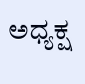ಅಧ್ಯಕ್ಷ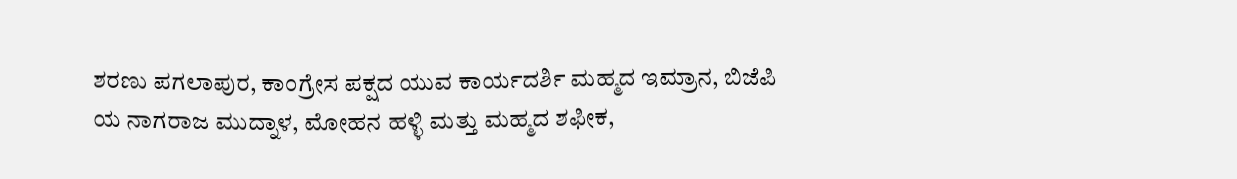ಶರಣು ಪಗಲಾಪುರ, ಕಾಂಗ್ರೇಸ ಪಕ್ಷದ ಯುವ ಕಾರ್ಯದರ್ಶಿ ಮಹ್ಮದ ಇಮ್ರಾನ, ಬಿಜೆಪಿ ಯ ನಾಗರಾಜ ಮುದ್ನಾಳ, ಮೋಹನ ಹಳ್ಳಿ ಮತ್ತು ಮಹ್ಮದ ಶಫೀಕ,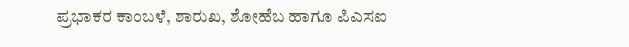ಪ್ರಭಾಕರ ಕಾಂಬಳೆ, ಶಾರುಖ, ಶೋಹೆಬ ಹಾಗೂ ಪಿಎಸಐ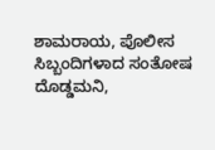ಶಾಮರಾಯ, ಪೊಲೀಸ ಸಿಬ್ಬಂದಿಗಳಾದ ಸಂತೋಷ ದೊಡ್ಡಮನಿ,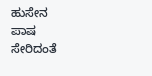ಹುಸೇನ ಪಾಷ ಸೇರಿದಂತೆ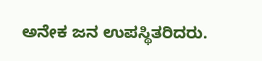ಅನೇಕ ಜನ ಉಪಸ್ಥಿತರಿದರು.